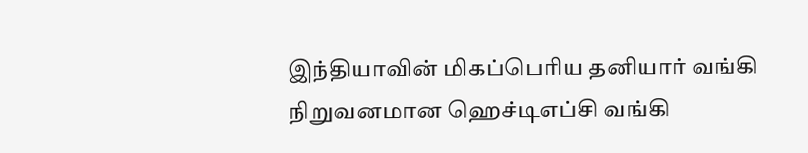இந்தியாவின் மிகப்பெரிய தனியார் வங்கி நிறுவனமான ஹெச்டிஎப்சி வங்கி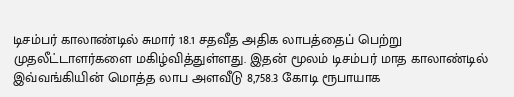டிசம்பர் காலாண்டில் சுமார் 18.1 சதவீத அதிக லாபத்தைப் பெற்று முதலீட்டாளர்களை மகிழ்வித்துள்ளது. இதன் மூலம் டிசம்பர் மாத காலாண்டில் இவ்வங்கியின் மொத்த லாப அளவீடு 8,758.3 கோடி ரூபாயாக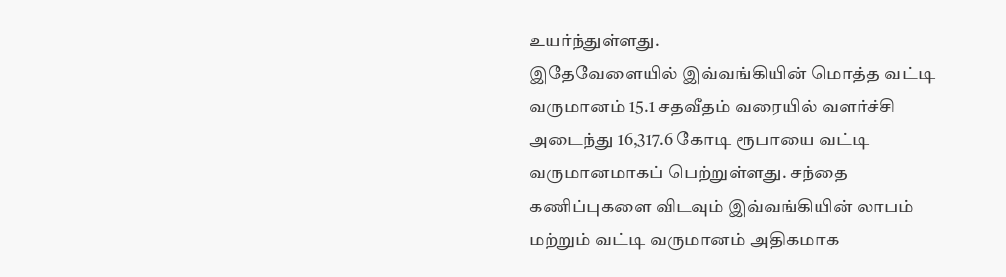உயர்ந்துள்ளது.
இதேவேளையில் இவ்வங்கியின் மொத்த வட்டி வருமானம் 15.1 சதவீதம் வரையில் வளர்ச்சி அடைந்து 16,317.6 கோடி ரூபாயை வட்டி வருமானமாகப் பெற்றுள்ளது. சந்தை கணிப்புகளை விடவும் இவ்வங்கியின் லாபம் மற்றும் வட்டி வருமானம் அதிகமாக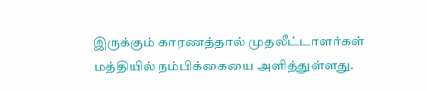இருக்கும் காரணத்தால் முதலீட்டாளர்கள் மத்தியில் நம்பிக்கையை அளித்துள்ளது.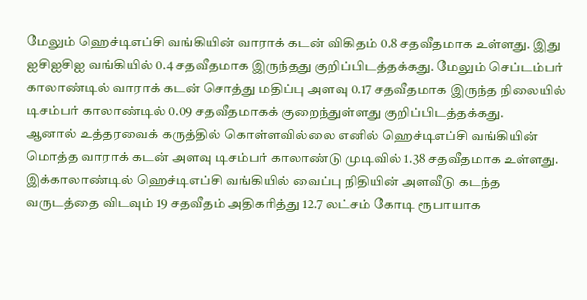மேலும் ஹெச்டிஎப்சி வங்கியின் வாராக் கடன் விகிதம் 0.8 சதவீதமாக உள்ளது. இது ஐசிஐசிஐ வங்கியில் 0.4 சதவீதமாக இருந்தது குறிப்பிடத்தக்கது. மேலும் செப்டம்பர் காலாண்டில் வாராக் கடன் சொத்து மதிப்பு அளவு 0.17 சதவீதமாக இருந்த நிலையில் டிசம்பர் காலாண்டில் 0.09 சதவீதமாகக் குறைந்துள்ளது குறிப்பிடத்தக்கது.
ஆனால் உத்தரவைக் கருத்தில் கொள்ளவில்லை எனில் ஹெச்டிஎப்சி வங்கியின் மொத்த வாராக் கடன் அளவு டிசம்பர் காலாண்டு முடிவில் 1.38 சதவீதமாக உள்ளது.
இக்காலாண்டில் ஹெச்டிஎப்சி வங்கியில் வைப்பு நிதியின் அளவீடு கடந்த வருடத்தை விடவும் 19 சதவீதம் அதிகரித்து 12.7 லட்சம் கோடி ரூபாயாக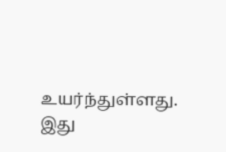உயர்ந்துள்ளது. இது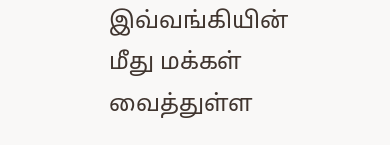இவ்வங்கியின் மீது மக்கள் வைத்துள்ள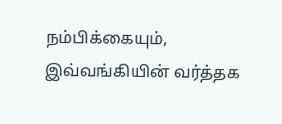நம்பிக்கையும், இவ்வங்கியின் வர்த்தக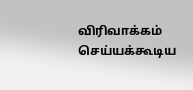விரிவாக்கம் செய்யக்கூடிய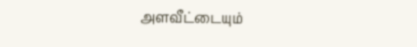அளவீட்டையும்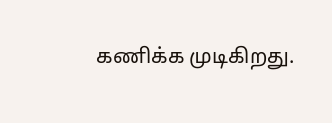கணிக்க முடிகிறது.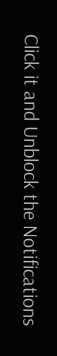Click it and Unblock the Notifications